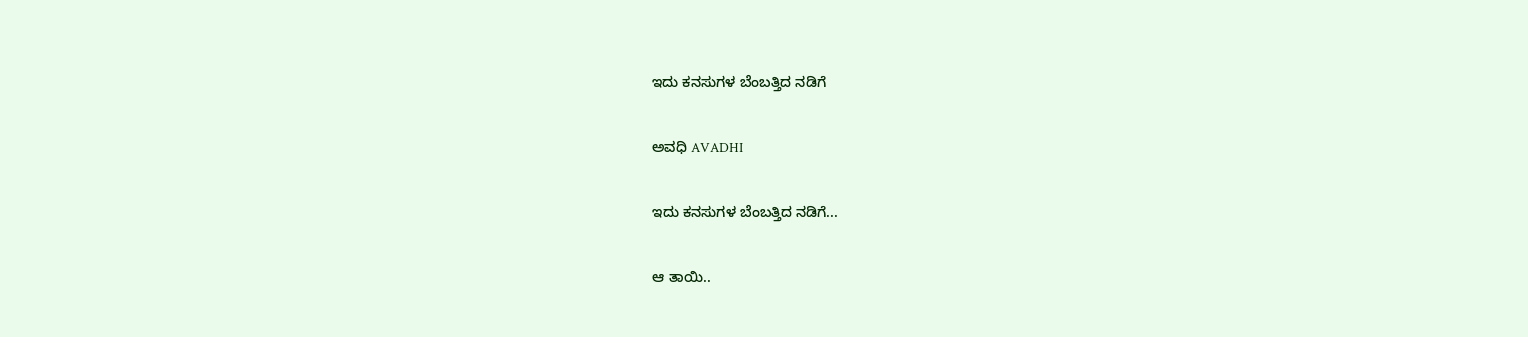ಇದು ಕನಸುಗಳ ಬೆಂಬತ್ತಿದ ನಡಿಗೆ‍

ಅವಧಿ AVADHI

ಇದು ಕನಸುಗಳ ಬೆಂಬತ್ತಿದ ನಡಿಗೆ...

ಆ ತಾಯಿ..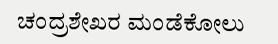ಚಂದ್ರಶೇಖರ ಮಂಡೆಕೋಲು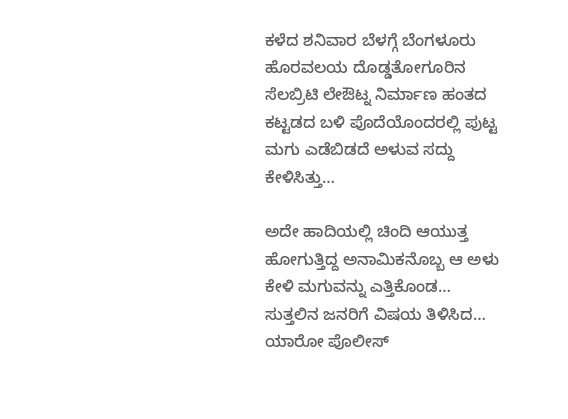ಕಳೆದ ಶನಿವಾರ ಬೆಳಗ್ಗೆ ಬೆಂಗಳೂರು ಹೊರವಲಯ ದೊಡ್ಡತೋಗೂರಿನ ಸೆಲಬ್ರಿಟಿ ಲೇಔಟ್ನ ನಿರ್ಮಾಣ ಹಂತದ ಕಟ್ಟಡದ ಬಳಿ ಪೊದೆಯೊಂದರಲ್ಲಿ ಪುಟ್ಟ ಮಗು ಎಡೆಬಿಡದೆ ಅಳುವ ಸದ್ದು ಕೇಳಿಸಿತ್ತು…

ಅದೇ ಹಾದಿಯಲ್ಲಿ ಚಿಂದಿ ಆಯುತ್ತ ಹೋಗುತ್ತಿದ್ದ ಅನಾಮಿಕನೊಬ್ಬ ಆ ಅಳು ಕೇಳಿ ಮಗುವನ್ನು ಎತ್ತಿಕೊಂಡ… ಸುತ್ತಲಿನ ಜನರಿಗೆ ವಿಷಯ ತಿಳಿಸಿದ… ಯಾರೋ ಪೊಲೀಸ್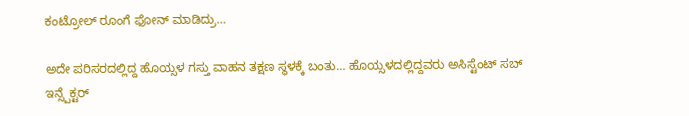ಕಂಟ್ರೋಲ್ ರೂಂಗೆ ಫೋನ್ ಮಾಡಿದ್ರು…

ಅದೇ ಪರಿಸರದಲ್ಲಿದ್ದ ಹೊಯ್ಸಳ ಗಸ್ತು ವಾಹನ ತಕ್ಷಣ ಸ್ಥಳಕ್ಕೆ ಬಂತು… ಹೊಯ್ಸಳದಲ್ಲಿದ್ದವರು ಅಸಿಸ್ಟೆಂಟ್ ಸಬ್ ಇನ್ಸ್ಪೆಕ್ಟರ್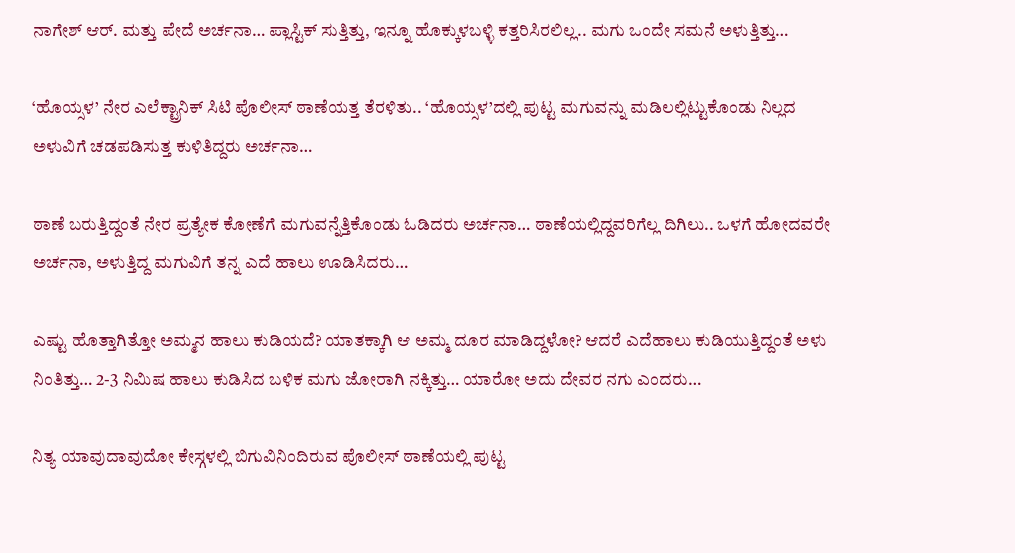ನಾಗೇಶ್ ಆರ್. ಮತ್ತು ಪೇದೆ ಅರ್ಚನಾ… ಪ್ಲಾಸ್ಟಿಕ್ ಸುತ್ತಿತ್ತು, ಇನ್ನೂ ಹೊಕ್ಕುಳಬಳ್ಳಿ ಕತ್ತರಿಸಿರಲಿಲ್ಲ.. ಮಗು ಒಂದೇ ಸಮನೆ ಅಳುತ್ತಿತ್ತು…

‘ಹೊಯ್ಸಳ’ ನೇರ ಎಲೆಕ್ಟ್ರಾನಿಕ್ ಸಿಟಿ ಪೊಲೀಸ್ ಠಾಣೆಯತ್ತ ತೆರಳಿತು.. ‘ಹೊಯ್ಸಳ’ದಲ್ಲಿ ಪುಟ್ಟ ಮಗುವನ್ನು ಮಡಿಲಲ್ಲಿಟ್ಟುಕೊಂಡು ನಿಲ್ಲದ ಅಳುವಿಗೆ ಚಡಪಡಿಸುತ್ತ ಕುಳಿತಿದ್ದರು ಅರ್ಚನಾ…

ಠಾಣೆ ಬರುತ್ತಿದ್ದಂತೆ ನೇರ ಪ್ರತ್ಯೇಕ ಕೋಣೆಗೆ ಮಗುವನ್ನೆತ್ತಿಕೊಂಡು ಓಡಿದರು ಅರ್ಚನಾ… ಠಾಣೆಯಲ್ಲಿದ್ದವರಿಗೆಲ್ಲ ದಿಗಿಲು.. ಒಳಗೆ ಹೋದವರೇ ಅರ್ಚನಾ, ಅಳುತ್ತಿದ್ದ ಮಗುವಿಗೆ ತನ್ನ ಎದೆ ಹಾಲು ಊಡಿಸಿದರು…

ಎಷ್ಟು ಹೊತ್ತಾಗಿತ್ತೋ ಅಮ್ಮನ ಹಾಲು ಕುಡಿಯದೆ? ಯಾತಕ್ಕಾಗಿ ಆ ಅಮ್ಮ ದೂರ ಮಾಡಿದ್ದಳೋ? ಆದರೆ ಎದೆಹಾಲು ಕುಡಿಯುತ್ತಿದ್ದಂತೆ ಅಳು ನಿಂತಿತ್ತು… 2-3 ನಿಮಿಷ ಹಾಲು ಕುಡಿಸಿದ ಬಳಿಕ ಮಗು ಜೋರಾಗಿ ನಕ್ಕಿತ್ತು… ಯಾರೋ ಅದು ದೇವರ ನಗು ಎಂದರು…

ನಿತ್ಯ ಯಾವುದಾವುದೋ ಕೇಸ್ಗಳಲ್ಲಿ ಬಿಗುವಿನಿಂದಿರುವ ಪೊಲೀಸ್ ಠಾಣೆಯಲ್ಲಿ ಪುಟ್ಟ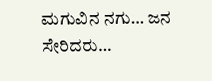ಮಗುವಿನ ನಗು… ಜನ ಸೇರಿದರು…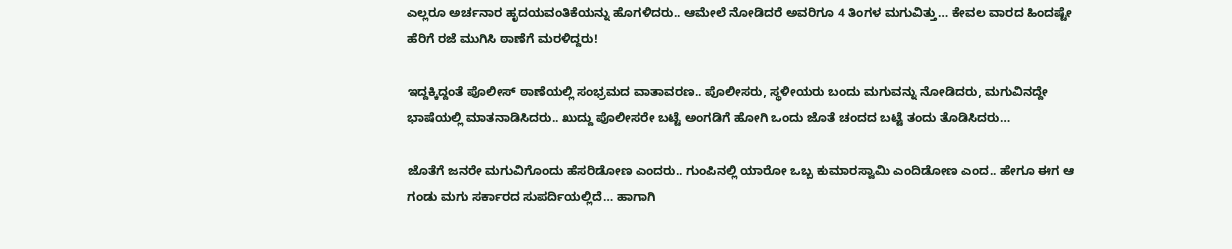ಎಲ್ಲರೂ ಅರ್ಚನಾರ ಹೃದಯವಂತಿಕೆಯನ್ನು ಹೊಗಳಿದರು.. ಆಮೇಲೆ ನೋಡಿದರೆ ಅವರಿಗೂ 4 ತಿಂಗಳ ಮಗುವಿತ್ತು… ಕೇವಲ ವಾರದ ಹಿಂದಷ್ಟೇ ಹೆರಿಗೆ ರಜೆ ಮುಗಿಸಿ ಠಾಣೆಗೆ ಮರಳಿದ್ದರು!

ಇದ್ದಕ್ಕಿದ್ದಂತೆ ಪೊಲೀಸ್ ಠಾಣೆಯಲ್ಲಿ ಸಂಭ್ರಮದ ವಾತಾವರಣ.. ಪೊಲೀಸರು, ಸ್ಥಳೀಯರು ಬಂದು ಮಗುವನ್ನು ನೋಡಿದರು, ಮಗುವಿನದ್ದೇ ಭಾಷೆಯಲ್ಲಿ ಮಾತನಾಡಿಸಿದರು.. ಖುದ್ದು ಪೊಲೀಸರೇ ಬಟ್ಟೆ ಅಂಗಡಿಗೆ ಹೋಗಿ ಒಂದು ಜೊತೆ ಚಂದದ ಬಟ್ಟೆ ತಂದು ತೊಡಿಸಿದರು…

ಜೊತೆಗೆ ಜನರೇ ಮಗುವಿಗೊಂದು ಹೆಸರಿಡೋಣ ಎಂದರು.. ಗುಂಪಿನಲ್ಲಿ ಯಾರೋ ಒಬ್ಬ ಕುಮಾರಸ್ವಾಮಿ ಎಂದಿಡೋಣ ಎಂದ.. ಹೇಗೂ ಈಗ ಆ ಗಂಡು ಮಗು ಸರ್ಕಾರದ ಸುಪರ್ದಿಯಲ್ಲಿದೆ… ಹಾಗಾಗಿ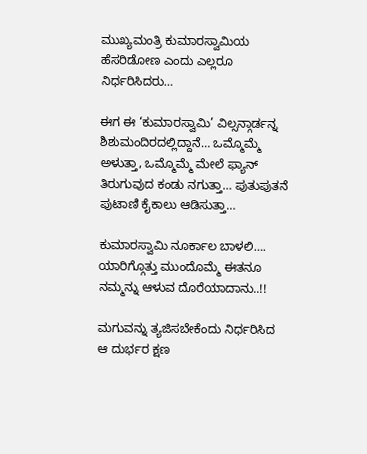ಮುಖ್ಯಮಂತ್ರಿ ಕುಮಾರಸ್ವಾಮಿಯ ಹೆಸರಿಡೋಣ ಎಂದು ಎಲ್ಲರೂ ನಿರ್ಧರಿಸಿದರು…

ಈಗ ಈ ‘ಕುಮಾರಸ್ವಾಮಿ’ ವಿಲ್ಸನ್ಗಾರ್ಡನ್ನ ಶಿಶುಮಂದಿರದಲ್ಲಿದ್ದಾನೆ… ಒಮ್ಮೊಮ್ಮೆ ಅಳುತ್ತಾ, ಒಮ್ಮೊಮ್ಮೆ ಮೇಲೆ ಫ್ಯಾನ್ ತಿರುಗುವುದ ಕಂಡು ನಗುತ್ತಾ… ಪುತುಪುತನೆ ಪುಟಾಣಿ ಕೈಕಾಲು ಆಡಿಸುತ್ತಾ…

ಕುಮಾರಸ್ವಾಮಿ ನೂರ್ಕಾಲ ಬಾಳಲಿ…. ಯಾರಿಗ್ಗೊತ್ತು ಮುಂದೊಮ್ಮೆ ಈತನೂ ನಮ್ಮನ್ನು ಆಳುವ ದೊರೆಯಾದಾನು..!!

ಮಗುವನ್ನು ತ್ಯಜಿಸಬೇಕೆಂದು ನಿರ್ಧರಿಸಿದ ಆ ದುರ್ಭರ ಕ್ಷಣ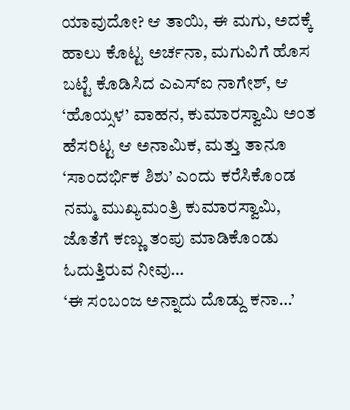ಯಾವುದೋ? ಆ ತಾಯಿ, ಈ ಮಗು, ಅದಕ್ಕೆ ಹಾಲು ಕೊಟ್ಟ ಅರ್ಚನಾ, ಮಗುವಿಗೆ ಹೊಸ ಬಟ್ಟೆ ಕೊಡಿಸಿದ ಎಎಸ್ಐ ನಾಗೇಶ್, ಆ ‘ಹೊಯ್ಸಳ’ ವಾಹನ, ಕುಮಾರಸ್ವಾಮಿ ಅಂತ ಹೆಸರಿಟ್ಟ ಆ ಅನಾಮಿಕ, ಮತ್ತು ತಾನೂ ‘ಸಾಂದರ್ಭಿಕ ಶಿಶು’ ಎಂದು ಕರೆಸಿಕೊಂಡ ನಮ್ಮ ಮುಖ್ಯಮಂತ್ರಿ ಕುಮಾರಸ್ವಾಮಿ, ಜೊತೆಗೆ ಕಣ್ಣು ತಂಪು ಮಾಡಿಕೊಂಡು ಓದುತ್ತಿರುವ ನೀವು…
‘ಈ ಸಂಬಂಜ ಅನ್ನಾದು ದೊಡ್ದು ಕನಾ…’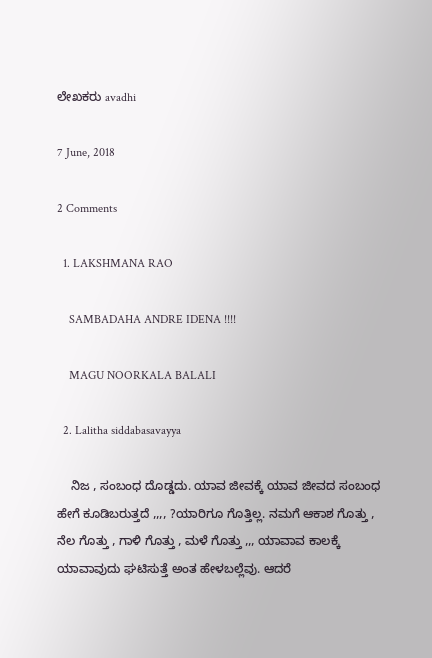ಲೇಖಕರು avadhi

7 June, 2018

2 Comments

  1. LAKSHMANA RAO

    SAMBADAHA ANDRE IDENA !!!!

    MAGU NOORKALA BALALI

  2. Lalitha siddabasavayya

    ನಿಜ , ಸಂಬಂಧ ದೊಡ್ಡದು. ಯಾವ ಜೀವಕ್ಕೆ ಯಾವ ಜೀವದ ಸಂಬಂಧ ಹೇಗೆ ಕೂಡಿಬರುತ್ತದೆ ,,,, ?ಯಾರಿಗೂ ಗೊತ್ತಿಲ್ಲ. ನಮಗೆ ಆಕಾಶ ಗೊತ್ತು , ನೆಲ ಗೊತ್ತು , ಗಾಳಿ ಗೊತ್ತು , ಮಳೆ ಗೊತ್ತು ,,, ಯಾವಾವ ಕಾಲಕ್ಕೆ ಯಾವಾವುದು ಘಟಿಸುತ್ತೆ ಅಂತ ಹೇಳಬಲ್ಲೆವು. ಆದರೆ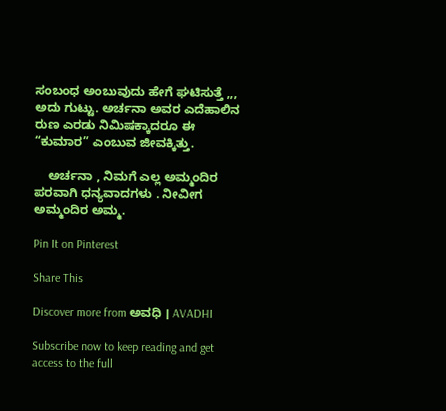ಸಂಬಂಧ ಅಂಬುವುದು ಹೇಗೆ ಘಟಿಸುತ್ತೆ ,,, ಅದು ಗುಟ್ಟು. ಅರ್ಚನಾ ಅವರ ಎದೆಹಾಲಿನ ರುಣ ಎರಡು ನಿಮಿಷಕ್ಕಾದರೂ ಈ “ಕುಮಾರ” ಎಂಬುವ ಜೀವಕ್ಕಿತ್ತು.

    ಅರ್ಚನಾ , ನಿಮಗೆ ಎಲ್ಲ ಅಮ್ಮಂದಿರ ಪರವಾಗಿ ಧನ್ಯವಾದಗಳು . ನೀವೀಗ ಅಮ್ಮಂದಿರ ಅಮ್ಮ.

Pin It on Pinterest

Share This

Discover more from ಅವಧಿ । AVADHI

Subscribe now to keep reading and get access to the full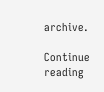archive.

Continue reading